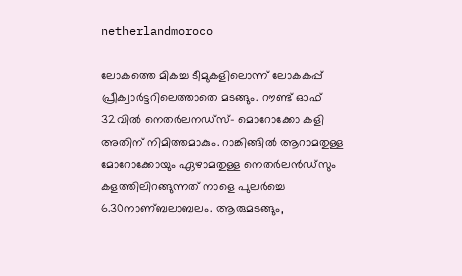netherlandmoroco

ലോകത്തെ മികച്ച ടീമുകളിലൊന്ന് ലോകകപ്പ് പ്രീക്വാര്‍ട്ടറിലെത്താതെ മടങ്ങും. റൗണ്ട് ഓഫ് 32വില്‍ നെതര്‍ലന‍ഡ്സ്– മൊറോക്കോ കളി അതിന് നിമിത്തമാകും. റാങ്കിങ്ങില്‍ ആറാമതുള്ള മോറോക്കോയും ഏഴാമതുള്ള നെതര്‍ലന്‍ഡ്സും കളത്തിലിറങ്ങുന്നത് നാളെ പുലര്‍ച്ചെ 6.30നാണ്ബലാബലം. ആരുമടങ്ങും,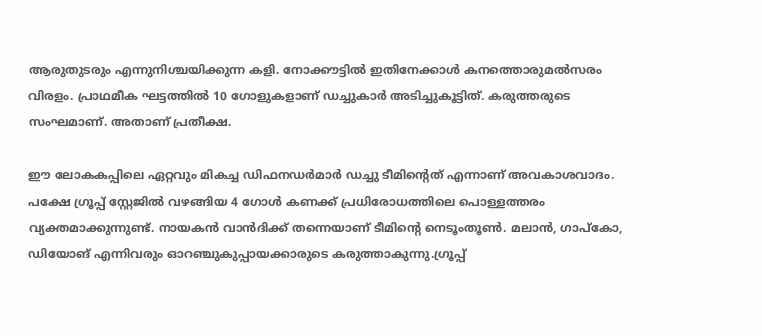ആരുതുടരും എന്നുനിശ്ചയിക്കുന്ന കളി. നോക്കൗട്ടില്‍ ഇതിനേക്കാള്‍ കനത്തൊരുമല്‍സരം വിരളം. പ്രാഥമീക ഘട്ടത്തില്‍ 10 ഗോളുകളാണ് ‍ഡച്ചുകാര്‍ അടിച്ചുകൂട്ടിത്. കരുത്തരുടെ സംഘമാണ്. അതാണ് പ്രതീക്ഷ.

ഈ ലോകകപ്പിലെ ഏറ്റവും മികച്ച ഡിഫന‍ഡര്‍മാര്‍ ഡച്ചു ടീമിന്‍റെത് എന്നാണ് അവകാശവാദം. പക്ഷേ ഗ്രൂപ്പ് സ്റ്റേജില്‍ വഴങ്ങിയ 4 ഗോള്‍ കണക്ക് പ്രധിരോധത്തിലെ പൊള്ളത്തരം വ്യക്തമാക്കുന്നുണ്ട്. നായകന്‍ വാന്‍ദിക്ക് തന്നെയാണ് ടീമിന്‍റെ നെടൂംതൂണ്‍. മലാന്‍, ഗാപ്കോ, ഡിയോങ് എന്നിവരും ഓറഞ്ചുകുപ്പായക്കാരുടെ കരുത്താകുന്നു.ഗ്രൂപ്പ്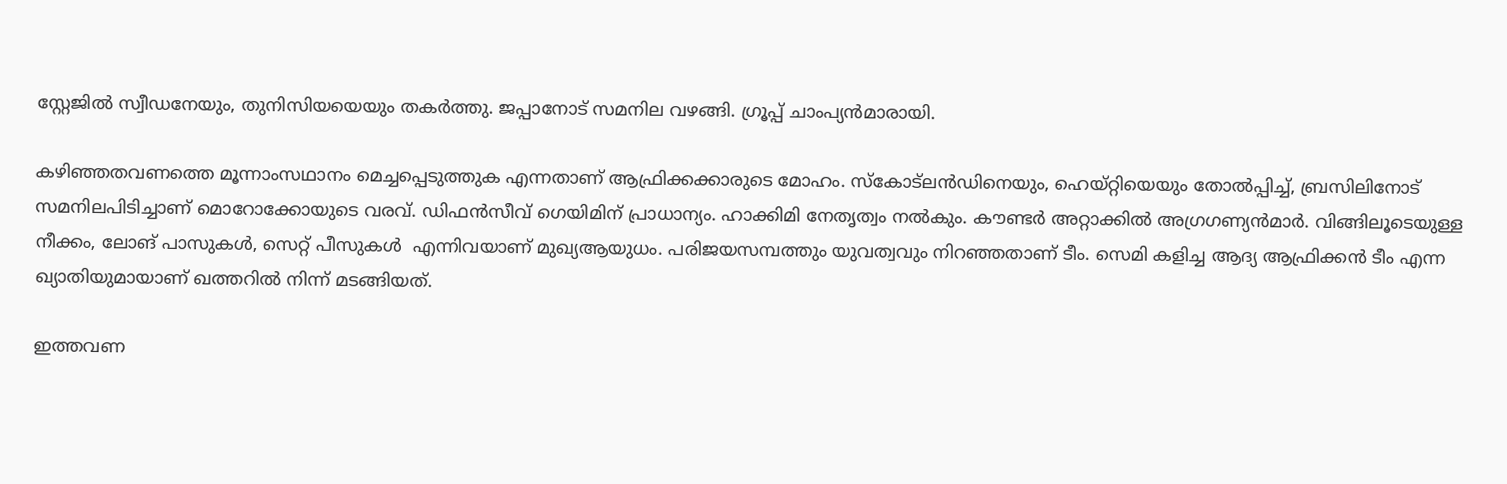സ്റ്റേജില്‍ സ്വീഡനേയും, തുനിസിയയെയും തകര്‍ത്തു. ജപ്പാനോട് സമനില വഴങ്ങി. ഗ്രൂപ്പ് ചാംപ്യന്‍മാരായി.

കഴിഞ്ഞതവണത്തെ മൂന്നാംസഥാനം മെച്ചപ്പെടുത്തുക എന്നതാണ് ആഫ്രിക്കക്കാരുടെ മോഹം. സ്കോട്ലന്‍ഡിനെയും, ഹെയ്റ്റിയെയും തോല്‍പ്പിച്ച്, ബ്രസിലിനോട് സമനിലപിടിച്ചാണ് മൊറോക്കോയുടെ വരവ്. ഡിഫന്‍സീവ് ഗെയിമിന് പ്രാധാന്യം. ഹാക്കിമി നേതൃത്വം നല്‍കും. കൗണ്ടര്‍ അറ്റാക്കില്‍ അഗ്രഗണ്യന്‍മാര്‍. വിങ്ങിലൂടെയുള്ള നീക്കം, ലോങ് പാസുകള്‍, സെറ്റ് പീസുകള്‍  എന്നിവയാണ് മുഖ്യആയുധം. പരിജയസമ്പത്തും യുവത്വവും നിറഞ്ഞതാണ് ടീം. സെമി കളിച്ച ആദ്യ ആഫ്രിക്കന്‍ ടീം എന്ന ഖ്യാതിയുമായാണ് ഖത്തറില്‍ നിന്ന് മടങ്ങിയത്.

ഇത്തവണ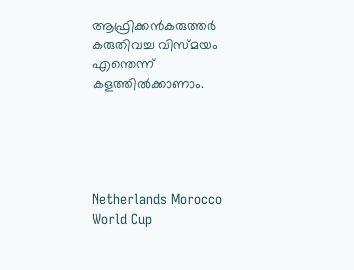ആഫ്രിക്കന്‍കരുത്തര്‍ കരുതിവച്ച വിസ്മയം എന്തെന്ന് കളത്തില്‍ക്കാണാം.





Netherlands Morocco World Cup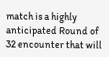match is a highly anticipated Round of 32 encounter that will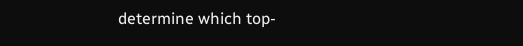determine which top-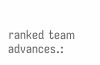ranked team advances.: